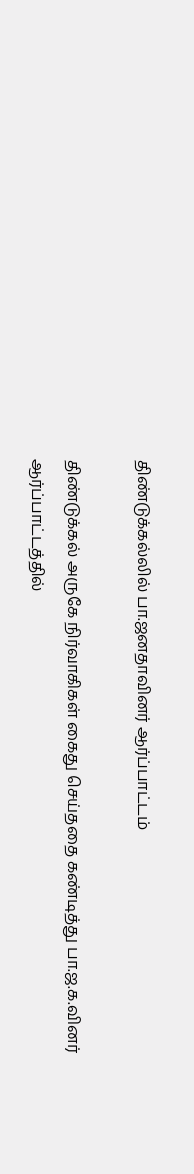திண்டுக்கல்லில் பா.ஜனதாவினர் ஆர்ப்பாட்டம்

திண்டுக்கல் அருகே நிர்வாகிகள் கைது செய்ததை கண்டித்து பா.ஜ.க.வினர் ஆர்ப்பாட்டத்தில்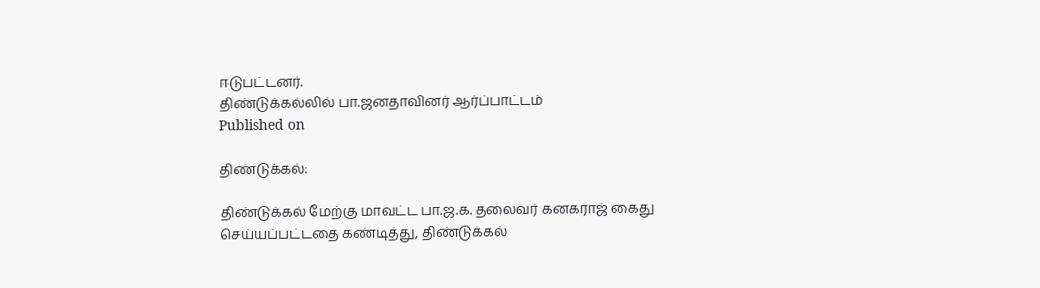ஈடுபட்டனர்.
திண்டுக்கல்லில் பா.ஜனதாவினர் ஆர்ப்பாட்டம்
Published on

திண்டுக்கல்:

திண்டுக்கல் மேற்கு மாவட்ட பா.ஜ.க. தலைவர் கனகராஜ் கைது செய்யப்பட்டதை கண்டித்து, திண்டுக்கல்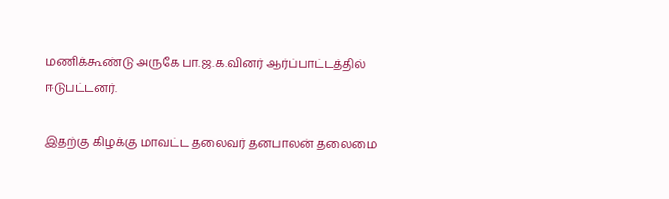மணிக்கூண்டு அருகே பா.ஜ.க.வினர் ஆர்ப்பாட்டத்தில் ஈடுபட்டனர்.

இதற்கு கிழக்கு மாவட்ட தலைவர் தனபாலன் தலைமை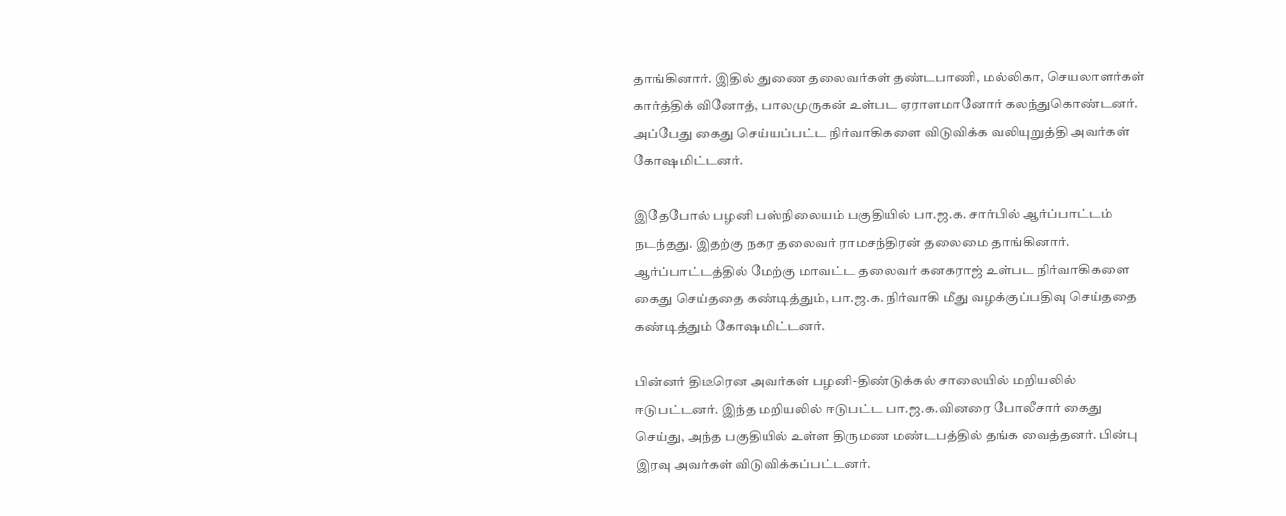தாங்கினார். இதில் துணை தலைவர்கள் தண்டபாணி, மல்லிகா, செயலாளர்கள் கார்த்திக் வினோத், பாலமுருகன் உள்பட ஏராளமானோர் கலந்துகொண்டனர். அப்பேது கைது செய்யப்பட்ட நிர்வாகிகளை விடுவிக்க வலியுறுத்தி அவர்கள் கோஷமிட்டனர்.

இதேபோல் பழனி பஸ்நிலையம் பகுதியில் பா.ஜ.க. சார்பில் ஆர்ப்பாட்டம் நடந்தது. இதற்கு நகர தலைவர் ராமசந்திரன் தலைமை தாங்கினார். ஆர்ப்பாட்டத்தில் மேற்கு மாவட்ட தலைவர் கனகராஜ் உள்பட நிர்வாகிகளை கைது செய்ததை கண்டித்தும், பா.ஜ.க. நிர்வாகி மீது வழக்குப்பதிவு செய்ததை கண்டித்தும் கோஷமிட்டனர்.

பின்னர் திடீரென அவர்கள் பழனி-திண்டுக்கல் சாலையில் மறியலில் ஈடுபட்டனர். இந்த மறியலில் ஈடுபட்ட பா.ஜ.க.வினரை போலீசார் கைது செய்து, அந்த பகுதியில் உள்ள திருமண மண்டபத்தில் தங்க வைத்தனர். பின்பு இரவு அவர்கள் விடுவிக்கப்பட்டனர்.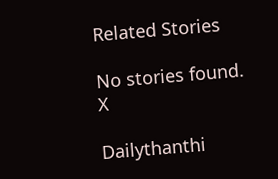Related Stories

No stories found.
X

Dailythanthi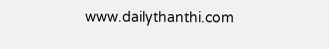www.dailythanthi.com